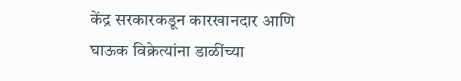केंद्र सरकारकडून कारखानदार आणि घाऊक विक्रेत्यांना डाळींच्या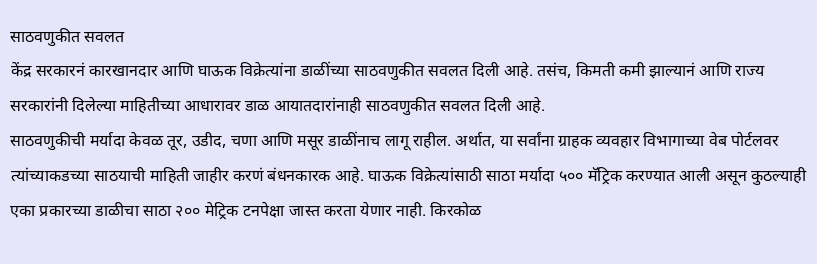साठवणुकीत सवलत
केंद्र सरकारनं कारखानदार आणि घाऊक विक्रेत्यांना डाळींच्या साठवणुकीत सवलत दिली आहे. तसंच, किमती कमी झाल्यानं आणि राज्य सरकारांनी दिलेल्या माहितीच्या आधारावर डाळ आयातदारांनाही साठवणुकीत सवलत दिली आहे.
साठवणुकीची मर्यादा केवळ तूर, उडीद, चणा आणि मसूर डाळींनाच लागू राहील. अर्थात, या सर्वांना ग्राहक व्यवहार विभागाच्या वेब पोर्टलवर त्यांच्याकडच्या साठयाची माहिती जाहीर करणं बंधनकारक आहे. घाऊक विक्रेत्यांसाठी साठा मर्यादा ५०० मॅट्रिक करण्यात आली असून कुठल्याही एका प्रकारच्या डाळीचा साठा २०० मेट्रिक टनपेक्षा जास्त करता येणार नाही. किरकोळ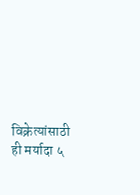विक्रेत्यांसाठी ही मर्यादा ५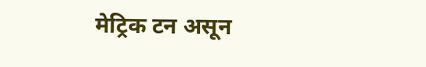मेट्रिक टन असून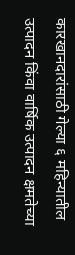कारखानदारांसाठी गेल्या ६ महिन्यातील उत्पादन किंवा वार्षिक उत्पादन क्षमतेच्या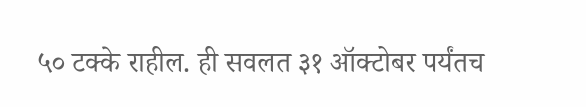५० टक्के राहील. ही सवलत ३१ ऑक्टोबर पर्यंतच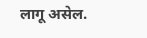लागू असेल.